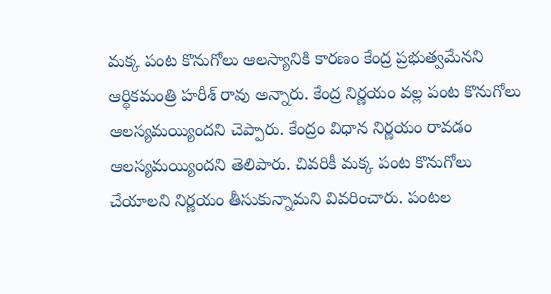మక్క పంట కొనుగోలు ఆలస్యానికి కారణం కేంద్ర ప్రభుత్వమేనని ఆర్థికమంత్రి హరీశ్ రావు అన్నారు. కేంద్ర నిర్ణయం వల్ల పంట కొనుగోలు ఆలస్యమయ్యిందని చెప్పారు. కేంద్రం విధాన నిర్ణయం రావడం ఆలస్యమయ్యిందని తెలిపారు. చివరికీ మక్క పంట కొనుగోలు చేయాలని నిర్ణయం తీసుకున్నామని వివరించారు. పంటల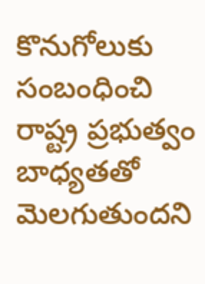కొనుగోలుకు సంబంధించి రాష్ట్ర ప్రభుత్వం బాధ్యతతో మెలగుతుందని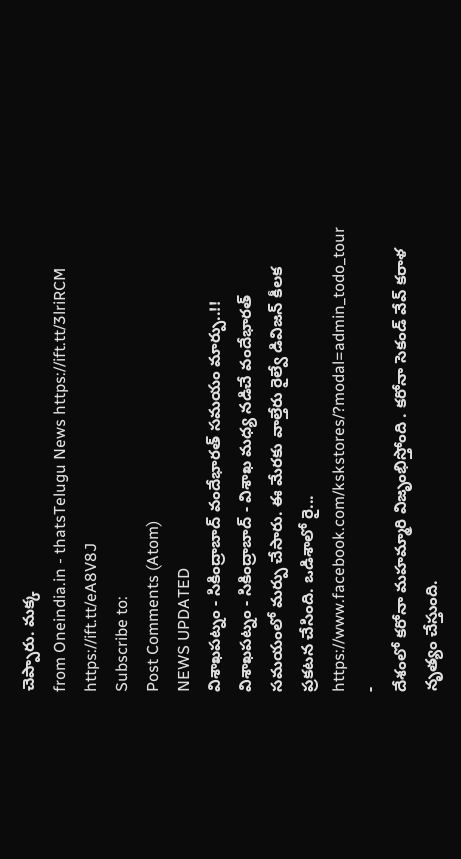చెప్పారు. మక్క
from Oneindia.in - thatsTelugu News https://ift.tt/3lriRCM
https://ift.tt/eA8V8J
Subscribe to:
Post Comments (Atom)
NEWS UPDATED
విశాఖపట్నం - సికింద్రాబాద్ వందేభారత్ సమయం మార్పు..!!
విశాఖపట్నం - సికింద్రాబాద్ - విశాఖ మధ్య నడిచే వందేభారత్ సమయంలో మర్పు చేసారు. ఈ మేరకు వాల్తేరు రైల్వే డివిజన్ కీలక ప్రకటన చేసింది. ఒడిశాలో రై...
https://www.facebook.com/kskstores/?modal=admin_todo_tour
-
దేశంలో కరోనా మహమ్మారి విజృంభిస్తోంది . కరోనా సెకండ్ వేవ్ కరాళ నృత్యం చేస్తుంది.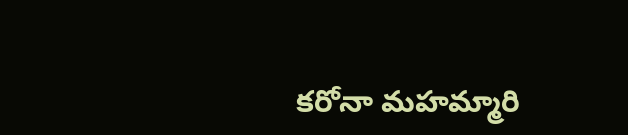కరోనా మహమ్మారి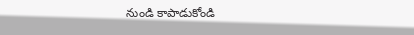నుండి కాపాడుకోండి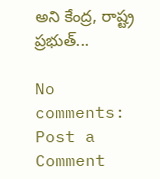అని కేంద్ర, రాష్ట్ర ప్రభుత్...

No comments:
Post a Comment